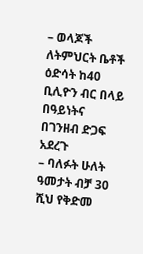– ወላጆች ለትምህርት ቤቶች ዕድሳት ከ40 ቢሊዮን ብር በላይ በዓይነትና በገንዘብ ድጋፍ አደረጉ
– ባለፉት ሁለት ዓመታት ብቻ 30 ሺህ የቅድመ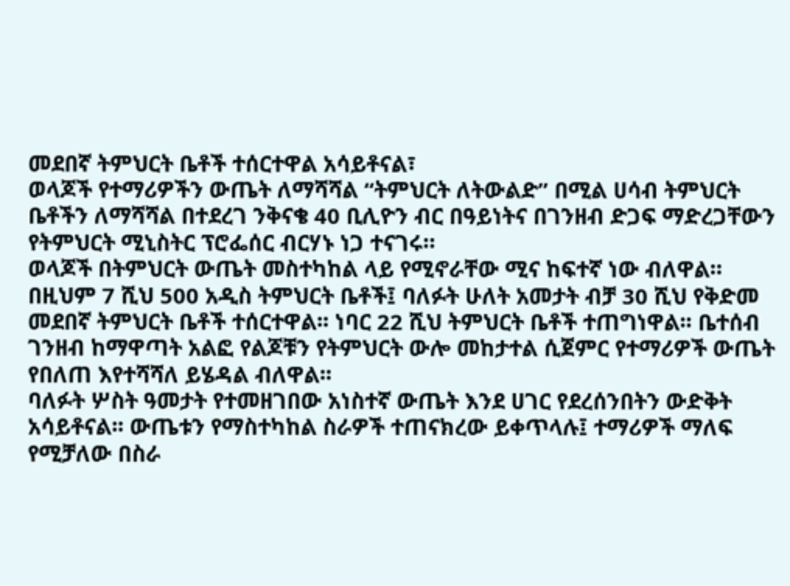መደበኛ ትምህርት ቤቶች ተሰርተዋል አሳይቶናል፣
ወላጆች የተማሪዎችን ውጤት ለማሻሻል “ትምህርት ለትውልድ” በሚል ሀሳብ ትምህርት ቤቶችን ለማሻሻል በተደረገ ንቅናቄ 40 ቢሊዮን ብር በዓይነትና በገንዘብ ድጋፍ ማድረጋቸውን የትምህርት ሚኒስትር ፕሮፌሰር ብርሃኑ ነጋ ተናገሩ።
ወላጆች በትምህርት ውጤት መስተካከል ላይ የሚኖራቸው ሚና ከፍተኛ ነው ብለዋል።
በዚህም 7 ሺህ 500 አዲስ ትምህርት ቤቶች፤ ባለፉት ሁለት አመታት ብቻ 30 ሺህ የቅድመ መደበኛ ትምህርት ቤቶች ተሰርተዋል፡፡ ነባር 22 ሺህ ትምህርት ቤቶች ተጠግነዋል፡፡ ቤተሰብ ገንዘብ ከማዋጣት አልፎ የልጆቹን የትምህርት ውሎ መከታተል ሲጀምር የተማሪዎች ውጤት የበለጠ እየተሻሻለ ይሄዳል ብለዋል፡፡
ባለፉት ሦስት ዓመታት የተመዘገበው አነስተኛ ውጤት እንደ ሀገር የደረሰንበትን ውድቅት አሳይቶናል፡፡ ውጤቱን የማስተካከል ስራዎች ተጠናክረው ይቀጥላሉ፤ ተማሪዎች ማለፍ የሚቻለው በስራ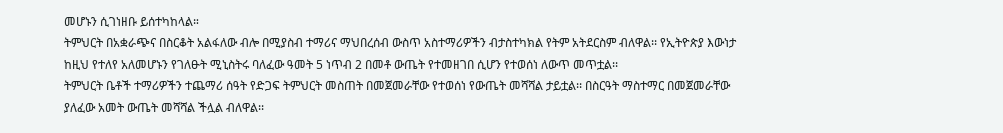መሆኑን ሲገነዘቡ ይሰተካከላል።
ትምህርት በአቋራጭና በስርቆት አልፋለው ብሎ በሚያስብ ተማሪና ማህበረሰብ ውስጥ አስተማሪዎችን ብታስተካክል የትም አትደርስም ብለዋል፡፡ የኢትዮጵያ እውነታ ከዚህ የተለየ አለመሆኑን የገለፁት ሚኒስትሩ ባለፈው ዓመት 5 ነጥብ 2 በመቶ ውጤት የተመዘገበ ሲሆን የተወሰነ ለውጥ መጥቷል፡፡
ትምህርት ቤቶች ተማሪዎችን ተጨማሪ ሰዓት የድጋፍ ትምህርት መስጠት በመጀመራቸው የተወሰነ የውጤት መሻሻል ታይቷል፡፡ በስርዓት ማስተማር በመጀመራቸው ያለፈው አመት ውጤት መሻሻል ችሏል ብለዋል፡፡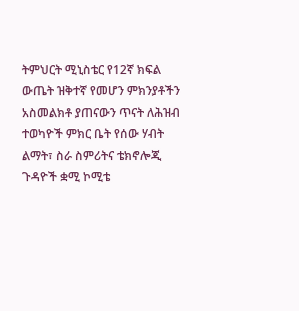ትምህርት ሚኒስቴር የ12ኛ ክፍል ውጤት ዝቅተኛ የመሆን ምክንያቶችን አስመልክቶ ያጠናውን ጥናት ለሕዝብ ተወካዮች ምክር ቤት የሰው ሃብት ልማት፣ ስራ ስምሪትና ቴክኖሎጂ ጉዳዮች ቋሚ ኮሚቴ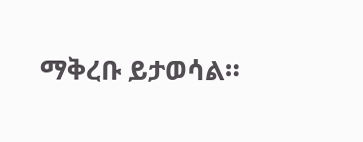ማቅረቡ ይታወሳል።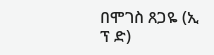በሞገስ ጸጋዬ (ኢ ፕ ድ)